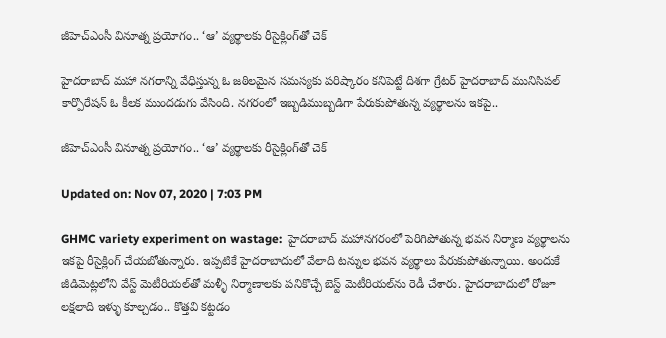జీహెచ్ఎంసీ వినూత్న ప్రయోగం.. ‘ఆ’ వ్యర్థాలకు రీసైక్లింగ్‌తో చెక్

హైదరాబాద్ మహా నగరాన్ని వేధిస్తున్న ఓ జఠిలమైన సమస్యకు పరిష్కారం కనిపెట్టే దిశగా గ్రేటర్ హైదరాబాద్ మునిసిపల్ కార్పొరేషన్ ఓ కీలక ముందడుగు వేసింది. నగరంలో ఇబ్బడిముబ్బడిగా పేరుకుపోతున్న వ్యర్థాలను ఇకపై..

జీహెచ్ఎంసీ వినూత్న ప్రయోగం.. ‘ఆ’ వ్యర్థాలకు రీసైక్లింగ్‌తో చెక్

Updated on: Nov 07, 2020 | 7:03 PM

GHMC variety experiment on wastage:  హైదరాబాద్ మహానగరంలో పెరిగిపోతున్న భవన నిర్మాణ వ్యర్థాలను ఇకపై రీసైక్లింగ్ చేయబోతున్నారు. ఇప్పటికే హైదరాబాదులో వేలాది టన్నుల భవన వ్యర్థాలు పేరుకుపోతున్నాయి. అందుకే జీడిమెట్లలోని వేస్ట్ మెటీరియల్‌తో మళ్ళీ నిర్మాణాలకు పనికొచ్చే బెస్ట్ మెటీరియల్‌ను రెడీ చేశారు. హైదరాబాదులో రోజూ లక్షలాది ఇళ్ళు కూల్చడం.. కొత్తవి కట్టడం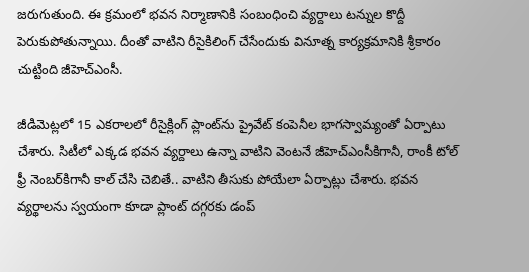జరుగుతుంది. ఈ క్రమంలో భవన నిర్మాణానికి సంబంధించి వ్యర్దాలు టన్నుల కొద్దీ పెరుకుపోతున్నాయి. దీంతో వాటిని రీసైకిలింగ్ చేసేందుకు వినూత్న కార్యక్రమానికి శ్రీకారం చుట్టింది జీహెచ్ఎంసీ.

జీడిమెట్లలో 15 ఎకరాలలో రీసైక్లింగ్ ప్లాంట్‌ను ప్రైవేట్ కంపెనీల భాగస్వామ్యంతో ఏర్పాటు చేశారు. సిటీలో ఎక్కడ భవన వ్యర్దాలు ఉన్నా వాటిని వెంటనే జీహెచ్ఎంసీకిగానీ, రాంకీ టోల్ ఫ్రీ నెంబర్‌కిగానీ కాల్ చేసి చెబితే.. వాటిని తీసుకు పోయేలా ఏర్పాట్లు చేశారు. భవన వ్యర్థాలను స్వయంగా కూడా ప్లాంట్ దగ్గరకు డంప్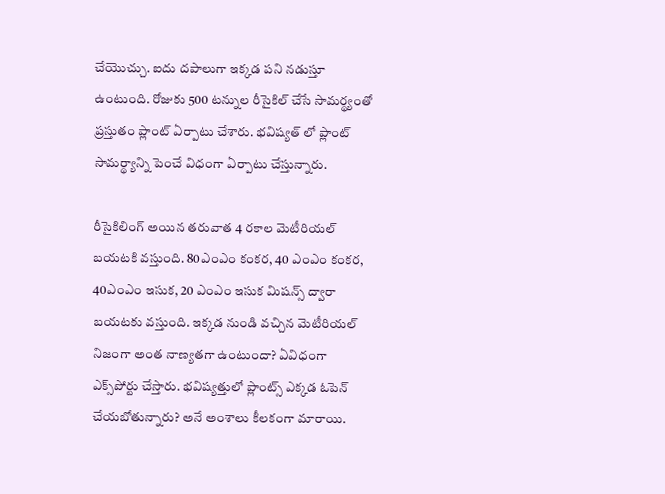చేయొచ్చు. ఐదు దపాలుగా ఇక్కడ పని నడుస్తూ ఉంటుంది. రోజుకు 500 టన్నుల రీసైకిల్ చేసే సామర్థ్యంతో ప్రస్తుతం ప్లాంట్ ఏర్పాటు చేశారు. భవిష్యత్ లో ప్లాంట్ సామర్థ్యాన్ని పెంచే విధంగా ఏర్పాటు చేస్తున్నారు.

రీసైకిలింగ్ అయిన తరువాత 4 రకాల మెటీరియల్ బయటకి వస్తుంది. 80ఎంఎం కంకర, 40 ఎంఎం కంకర, 40ఎంఎం ఇసుక, 20 ఎంఎం ఇసుక మిషన్స్ ద్వారా బయటకు వస్తుంది. ఇక్కడ నుండి వచ్చిన మెటీరియల్ నిజంగా అంత నాణ్యతగా ఉంటుందా? ఏవిధంగా ఎక్స్‌పోర్టు చేస్తారు. భవిష్యత్తులో ప్లాంట్స్ ఎక్కడ ఓపెన్ చేయబోతున్నారు? అనే అంశాలు కీలకంగా మారాయి.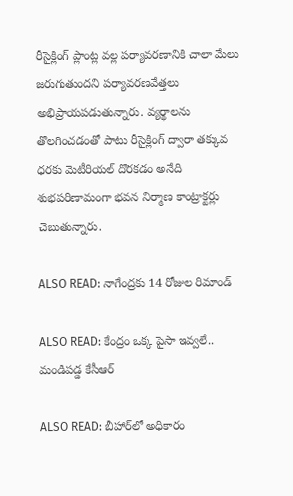రీసైక్లింగ్ ప్లాంట్ల వల్ల పర్యావరణానికి చాలా మేలు జరుగుతుందని పర్యావరణవేత్తలు అభిప్రాయపడుతున్నారు. వ్యర్థాలను తొలగించడంతో పాటు రీసైక్లింగ్ ద్వారా తక్కువ ధరకు మెటీరియల్ దొరకడం అనేది శుభపరిణామంగా భవన నిర్మాణ కాంట్రాక్టర్లు చెబుతున్నారు.

ALSO READ: నాగేంద్రకు 14 రోజుల రిమాండ్

ALSO READ: కేంద్రం ఒక్క పైసా ఇవ్వలే.. మండిపడ్డ కేసీఆర్

ALSO READ: బీహార్‌లో అధికారం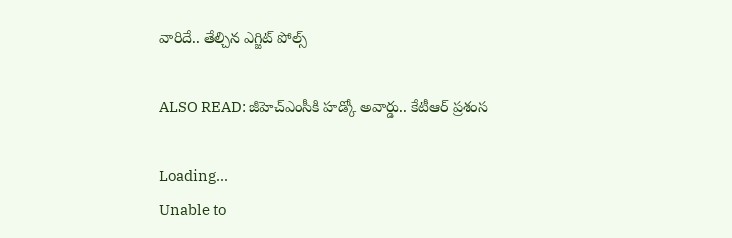వారిదే.. తేల్చిన ఎగ్జిట్ పోల్స్

ALSO READ: జీహెచ్ఎంసీకి హడ్కో అవార్డు.. కేటీఆర్ ప్రశంస

Loading...
Unable to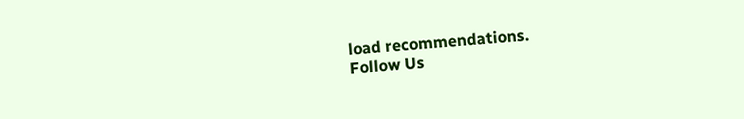load recommendations.
Follow Us